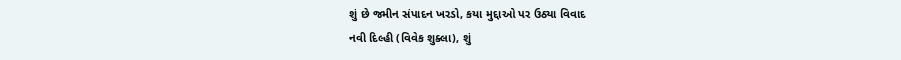શું છે જમીન સંપાદન ખરડો, કયા મુદ્દાઓ પર ઉઠ્યા વિવાદ
નવી દિલ્હી (વિવેક શુક્લા), શું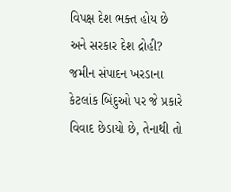વિપક્ષ દેશ ભક્ત હોય છે અને સરકાર દેશ દ્રોહી? જમીન સંપાદન ખરડાના કેટલાંક બિંદુઓ પર જે પ્રકારે વિવાદ છેડાયો છે, તેનાથી તો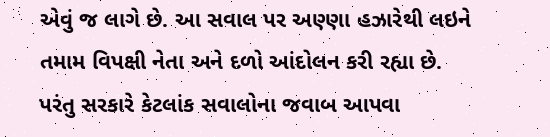એવું જ લાગે છે. આ સવાલ પર અણ્ણા હઝારેથી લઇને તમામ વિપક્ષી નેતા અને દળો આંદોલન કરી રહ્યા છે.
પરંતુ સરકારે કેટલાંક સવાલોના જવાબ આપવા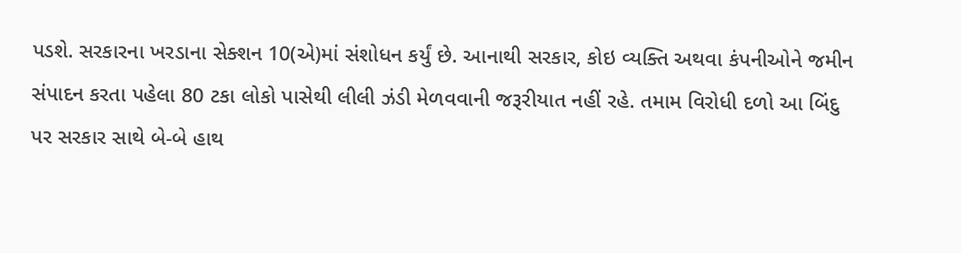પડશે. સરકારના ખરડાના સેક્શન 10(એ)માં સંશોધન કર્યું છે. આનાથી સરકાર, કોઇ વ્યક્તિ અથવા કંપનીઓને જમીન સંપાદન કરતા પહેલા 80 ટકા લોકો પાસેથી લીલી ઝંડી મેળવવાની જરૂરીયાત નહીં રહે. તમામ વિરોધી દળો આ બિંદુ પર સરકાર સાથે બે-બે હાથ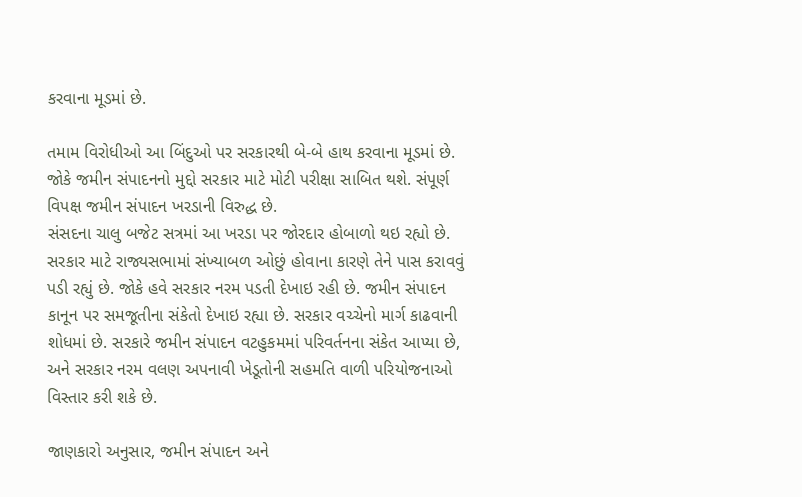કરવાના મૂડમાં છે.

તમામ વિરોધીઓ આ બિંદુઓ પર સરકારથી બે-બે હાથ કરવાના મૂડમાં છે. જોકે જમીન સંપાદનનો મુદ્દો સરકાર માટે મોટી પરીક્ષા સાબિત થશે. સંપૂર્ણ વિપક્ષ જમીન સંપાદન ખરડાની વિરુદ્ધ છે.
સંસદના ચાલુ બજેટ સત્રમાં આ ખરડા પર જોરદાર હોબાળો થઇ રહ્યો છે. સરકાર માટે રાજ્યસભામાં સંખ્યાબળ ઓછું હોવાના કારણે તેને પાસ કરાવવું પડી રહ્યું છે. જોકે હવે સરકાર નરમ પડતી દેખાઇ રહી છે. જમીન સંપાદન કાનૂન પર સમજૂતીના સંકેતો દેખાઇ રહ્યા છે. સરકાર વચ્ચેનો માર્ગ કાઢવાની શોધમાં છે. સરકારે જમીન સંપાદન વટહુકમમાં પરિવર્તનના સંકેત આપ્યા છે, અને સરકાર નરમ વલણ અપનાવી ખેડૂતોની સહમતિ વાળી પરિયોજનાઓ વિસ્તાર કરી શકે છે.

જાણકારો અનુસાર, જમીન સંપાદન અને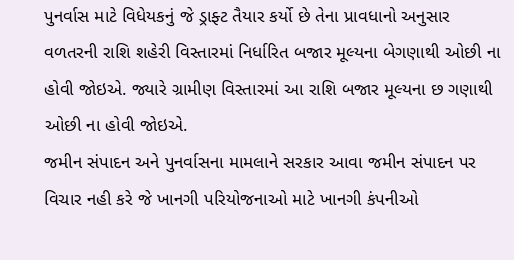પુનર્વાસ માટે વિધેયકનું જે ડ્રાફ્ટ તૈયાર કર્યો છે તેના પ્રાવધાનો અનુસાર વળતરની રાશિ શહેરી વિસ્તારમાં નિર્ધારિત બજાર મૂલ્યના બેગણાથી ઓછી ના હોવી જોઇએ. જ્યારે ગ્રામીણ વિસ્તારમાં આ રાશિ બજાર મૂલ્યના છ ગણાથી ઓછી ના હોવી જોઇએ.
જમીન સંપાદન અને પુનર્વાસના મામલાને સરકાર આવા જમીન સંપાદન પર વિચાર નહી કરે જે ખાનગી પરિયોજનાઓ માટે ખાનગી કંપનીઓ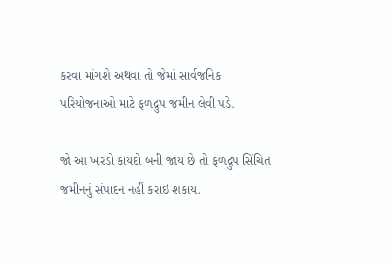કરવા માંગશે અથવા તો જેમાં સાર્વજનિક પરિયોજનાઓ માટે ફળદ્રુપ જમીન લેવી પડે.

જો આ ખરડો કાયદો બની જાય છે તો ફળદ્રુપ સિંચિત જમીનનું સંપાદન નહીં કરાઇ શકાય.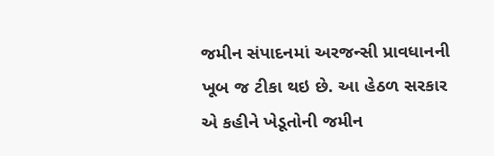જમીન સંપાદનમાં અરજન્સી પ્રાવધાનની ખૂબ જ ટીકા થઇ છે. આ હેઠળ સરકાર એ કહીને ખેડૂતોની જમીન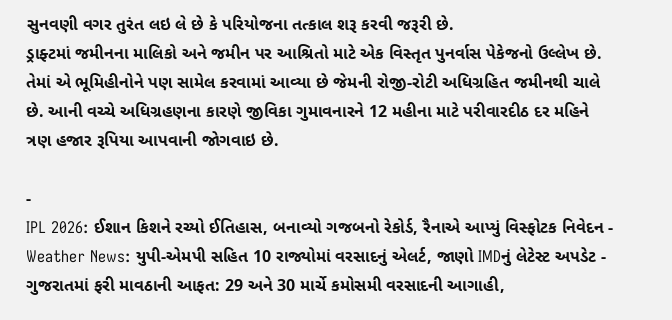સુનવણી વગર તુરંત લઇ લે છે કે પરિયોજના તત્કાલ શરૂ કરવી જરૂરી છે.
ડ્રાફ્ટમાં જમીનના માલિકો અને જમીન પર આશ્રિતો માટે એક વિસ્તૃત પુનર્વાસ પેકેજનો ઉલ્લેખ છે. તેમાં એ ભૂમિહીનોને પણ સામેલ કરવામાં આવ્યા છે જેમની રોજી-રોટી અધિગ્રહિત જમીનથી ચાલે છે. આની વચ્ચે અધિગ્રહણના કારણે જીવિકા ગુમાવનારને 12 મહીના માટે પરીવારદીઠ દર મહિને ત્રણ હજાર રૂપિયા આપવાની જોગવાઇ છે.

-
IPL 2026: ઈશાન કિશને રચ્યો ઈતિહાસ, બનાવ્યો ગજબનો રેકોર્ડ, રૈનાએ આપ્યું વિસ્ફોટક નિવેદન -
Weather News: યુપી-એમપી સહિત 10 રાજ્યોમાં વરસાદનું એલર્ટ, જાણો IMDનું લેટેસ્ટ અપડેટ -
ગુજરાતમાં ફરી માવઠાની આફત: 29 અને 30 માર્ચે કમોસમી વરસાદની આગાહી,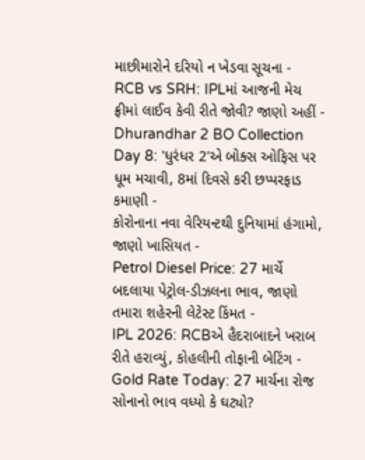માછીમારોને દરિયો ન ખેડવા સૂચના -
RCB vs SRH: IPLમાં આજની મેચ ફ્રીમાં લાઈવ કેવી રીતે જોવી? જાણો અહીં -
Dhurandhar 2 BO Collection Day 8: 'ધુરંધર 2'એ બોક્સ ઓફિસ પર ધૂમ મચાવી, 8માં દિવસે કરી છપ્પરફાડ કમાણી -
કોરોનાના નવા વેરિયન્ટથી દુનિયામાં હંગામો, જાણો ખાસિયત -
Petrol Diesel Price: 27 માર્ચે બદલાયા પેટ્રોલ-ડીઝલના ભાવ, જાણો તમારા શહેરની લેટેસ્ટ કિંમત -
IPL 2026: RCBએ હૈદરાબાદને ખરાબ રીતે હરાવ્યું, કોહલીની તોફાની બેટિંગ -
Gold Rate Today: 27 માર્ચના રોજ સોનાનો ભાવ વધ્યો કે ઘટ્યો?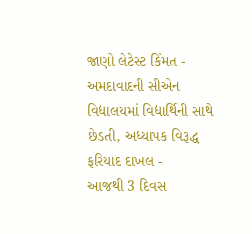જાણો લેટેસ્ટ કિંમત -
અમદાવાદની સીએન વિદ્યાલયમાં વિદ્યાર્થિની સાથે છેડતી, અધ્યાપક વિરૂદ્ધ ફરિયાદ દાખલ -
આજથી 3 દિવસ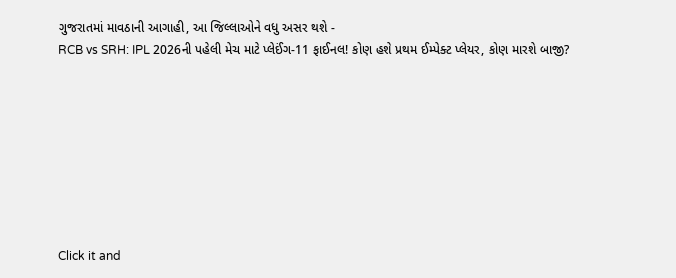ગુજરાતમાં માવઠાની આગાહી, આ જિલ્લાઓને વધુ અસર થશે -
RCB vs SRH: IPL 2026ની પહેલી મેચ માટે પ્લેઈંગ-11 ફાઈનલ! કોણ હશે પ્રથમ ઈમ્પેક્ટ પ્લેયર, કોણ મારશે બાજી?








Click it and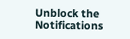Unblock the Notifications